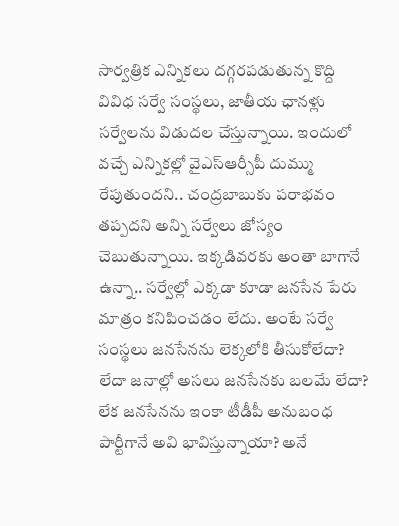సార్వత్రిక ఎన్నికలు దగ్గరపడుతున్న కొద్ది వివిధ సర్వే సంస్థలు, జాతీయ ఛానళ్లు సర్వేలను విడుదల చేస్తున్నాయి. ఇందులో వచ్చే ఎన్నికల్లో వైఎస్ఆర్సీపీ దుమ్ము రేపుతుందని.. చంద్రబాబుకు పరాభవం తప్పదని అన్ని సర్వేలు జోస్యం చెబుతున్నాయి. ఇక్కడివరకు అంతా బాగానే ఉన్నా.. సర్వేల్లో ఎక్కడా కూడా జనసేన పేరు మాత్రం కనిపించడం లేదు. అంటే సర్వే సంస్థలు జనసేనను లెక్కలోకి తీసుకోలేదా? లేదా జనాల్లో అసలు జనసేనకు బలమే లేదా? లేక జనసేనను ఇంకా టీడీపీ అనుబంధ పార్టీగానే అవి భావిస్తున్నాయా? అనే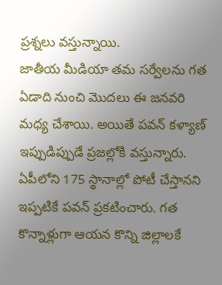ప్రశ్నలు వస్తున్నాయి.
జాతీయ మీడియా తమ సర్వేలను గత ఏడాది నుంచి మొదలు ఈ జనవరి మధ్య చేశాయి. అయితే పవన్ కళ్యాణ్ ఇప్పుడిప్పుడే ప్రజల్లోకి వస్తున్నారు. ఏపీలోని 175 స్థానాల్లో పోటీ చేస్తానని ఇప్పటికే పవన్ ప్రకటించారు. గత కొన్నాళ్లుగా ఆయన కొన్ని జిల్లాలకే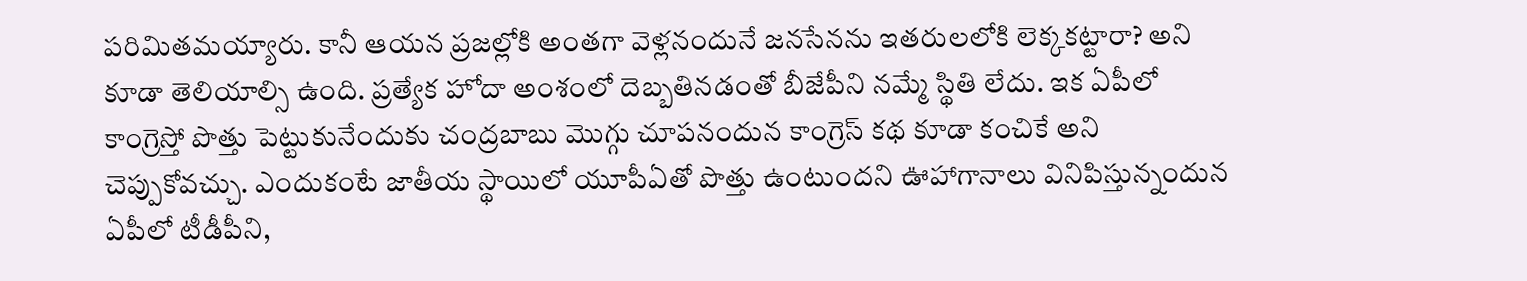పరిమితమయ్యారు. కానీ ఆయన ప్రజల్లోకి అంతగా వెళ్లనందునే జనసేనను ఇతరులలోకి లెక్కకట్టారా? అని కూడా తెలియాల్సి ఉంది. ప్రత్యేక హోదా అంశంలో దెబ్బతినడంతో బీజేపీని నమ్మే స్థితి లేదు. ఇక ఏపీలో కాంగ్రెస్తో పొత్తు పెట్టుకునేందుకు చంద్రబాబు మొగ్గు చూపనందున కాంగ్రెస్ కథ కూడా కంచికే అని చెప్పుకోవచ్చు. ఎందుకంటే జాతీయ స్థాయిలో యూపీఏతో పొత్తు ఉంటుందని ఊహాగానాలు వినిపిస్తున్నందున ఏపీలో టీడీపీని,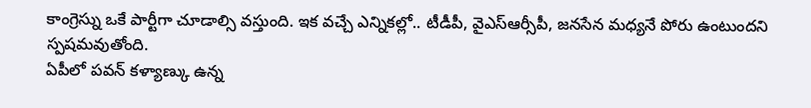కాంగ్రెస్ను ఒకే పార్టీగా చూడాల్సి వస్తుంది. ఇక వచ్చే ఎన్నికల్లో.. టీడీపీ, వైఎస్ఆర్సీపీ, జనసేన మధ్యనే పోరు ఉంటుందని స్పషమవుతోంది.
ఏపీలో పవన్ కళ్యాణ్కు ఉన్న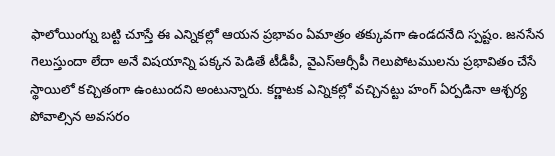ఫాలోయింగ్ను బట్టి చూస్తే ఈ ఎన్నికల్లో ఆయన ప్రభావం ఏమాత్రం తక్కువగా ఉండదనేది స్పష్టం. జనసేన గెలుస్తుందా లేదా అనే విషయాన్ని పక్కన పెడితే టీడీపీ, వైఎస్ఆర్సీపీ గెలుపోటములను ప్రభావితం చేసే స్థాయిలో కచ్చితంగా ఉంటుందని అంటున్నారు. కర్ణాటక ఎన్నికల్లో వచ్చినట్టు హంగ్ ఏర్పడినా ఆశ్చర్య పోవాల్సిన అవసరం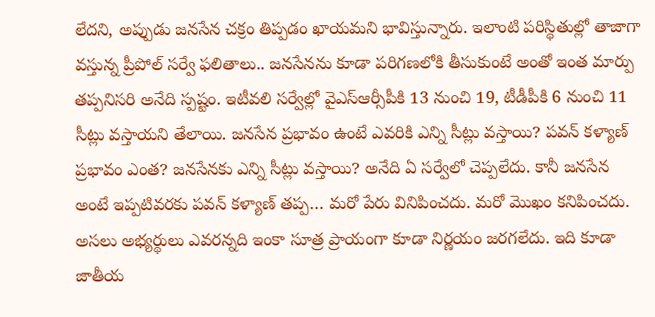లేదని, అప్పుడు జనసేన చక్రం తిప్పడం ఖాయమని భావిస్తున్నారు. ఇలాంటి పరిస్థితుల్లో తాజాగా వస్తున్న ప్రీపోల్ సర్వే ఫలితాలు.. జనసేనను కూడా పరిగణలోకి తీసుకుంటే అంతో ఇంత మార్పు తప్పనిసరి అనేది స్పష్టం. ఇటీవలి సర్వేల్లో వైఎస్ఆర్సీపీకి 13 నుంచి 19, టీడీపీకి 6 నుంచి 11 సీట్లు వస్తాయని తేలాయి. జనసేన ప్రభావం ఉంటే ఎవరికి ఎన్ని సీట్లు వస్తాయి? పవన్ కళ్యాణ్ ప్రభావం ఎంత? జనసేనకు ఎన్ని సీట్లు వస్తాయి? అనేది ఏ సర్వేలో చెప్పలేదు. కానీ జనసేన అంటే ఇప్పటివరకు పవన్ కళ్యాణ్ తప్ప… మరో పేరు వినిపించదు. మరో మొఖం కనిపించదు. అసలు అభ్యర్థులు ఎవరన్నది ఇంకా సూత్ర ప్రాయంగా కూడా నిర్ణయం జరగలేదు. ఇది కూడా జాతీయ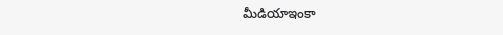మీడియాఇంకా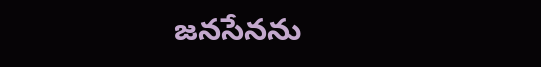జనసేనను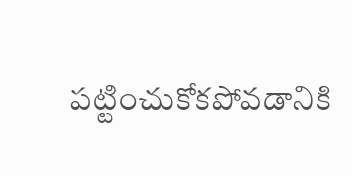పట్టించుకోకపోవడానికి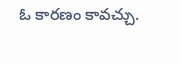ఓ కారణం కావచ్చు.